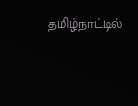தமிழ்நாட்டில்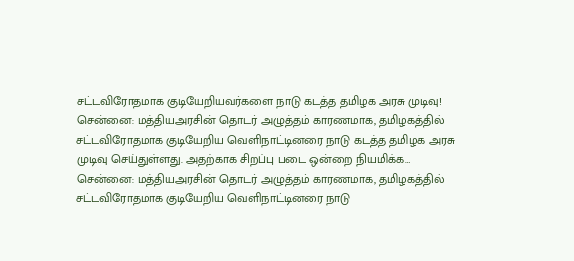சட்டவிரோதமாக குடியேறியவர்களை நாடு கடத்த தமிழக அரசு முடிவு!
சென்னை: மத்தியஅரசின் தொடர் அழுத்தம் காரணமாக, தமிழகத்தில் சட்டவிரோதமாக குடியேறிய வெளிநாட்டினரை நாடு கடத்த தமிழக அரசு முடிவு செய்துள்ளது. அதற்காக சிறப்பு படை ஒன்றை நியமிக்க…
சென்னை: மத்தியஅரசின் தொடர் அழுத்தம் காரணமாக, தமிழகத்தில் சட்டவிரோதமாக குடியேறிய வெளிநாட்டினரை நாடு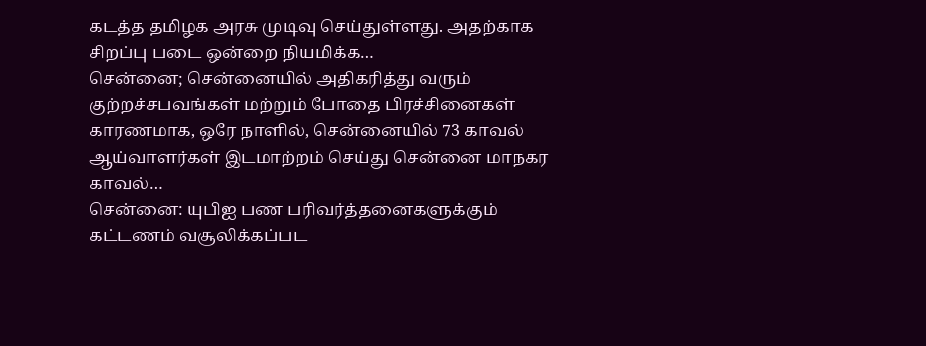கடத்த தமிழக அரசு முடிவு செய்துள்ளது. அதற்காக சிறப்பு படை ஒன்றை நியமிக்க…
சென்னை; சென்னையில் அதிகரித்து வரும் குற்றச்சபவங்கள் மற்றும் போதை பிரச்சினைகள் காரணமாக, ஒரே நாளில், சென்னையில் 73 காவல் ஆய்வாளர்கள் இடமாற்றம் செய்து சென்னை மாநகர காவல்…
சென்னை: யுபிஐ பண பரிவர்த்தனைகளுக்கும் கட்டணம் வசூலிக்கப்பட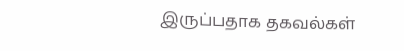இருப்பதாக தகவல்கள்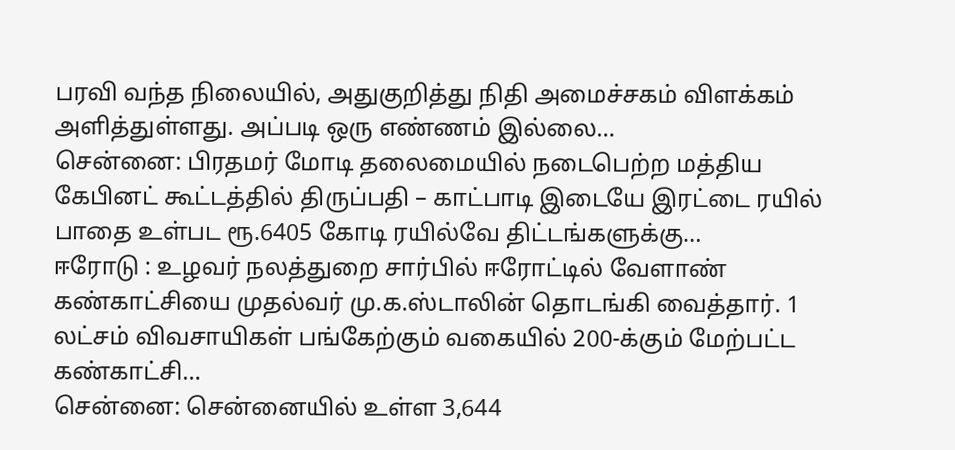பரவி வந்த நிலையில், அதுகுறித்து நிதி அமைச்சகம் விளக்கம் அளித்துள்ளது. அப்படி ஒரு எண்ணம் இல்லை…
சென்னை: பிரதமர் மோடி தலைமையில் நடைபெற்ற மத்திய கேபினட் கூட்டத்தில் திருப்பதி – காட்பாடி இடையே இரட்டை ரயில் பாதை உள்பட ரூ.6405 கோடி ரயில்வே திட்டங்களுக்கு…
ஈரோடு : உழவர் நலத்துறை சார்பில் ஈரோட்டில் வேளாண் கண்காட்சியை முதல்வர் மு.க.ஸ்டாலின் தொடங்கி வைத்தார். 1 லட்சம் விவசாயிகள் பங்கேற்கும் வகையில் 200-க்கும் மேற்பட்ட கண்காட்சி…
சென்னை: சென்னையில் உள்ள 3,644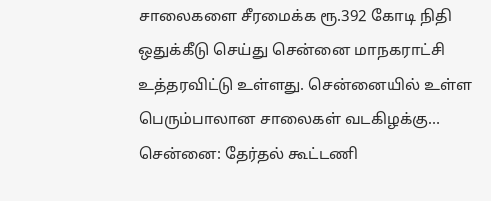சாலைகளை சீரமைக்க ரூ.392 கோடி நிதி ஒதுக்கீடு செய்து சென்னை மாநகராட்சி உத்தரவிட்டு உள்ளது. சென்னையில் உள்ள பெரும்பாலான சாலைகள் வடகிழக்கு…
சென்னை: தேர்தல் கூட்டணி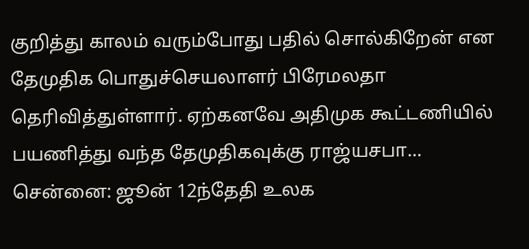குறித்து காலம் வரும்போது பதில் சொல்கிறேன் என தேமுதிக பொதுச்செயலாளர் பிரேமலதா தெரிவித்துள்ளார். ஏற்கனவே அதிமுக கூட்டணியில் பயணித்து வந்த தேமுதிகவுக்கு ராஜ்யசபா…
சென்னை: ஜூன் 12ந்தேதி உலக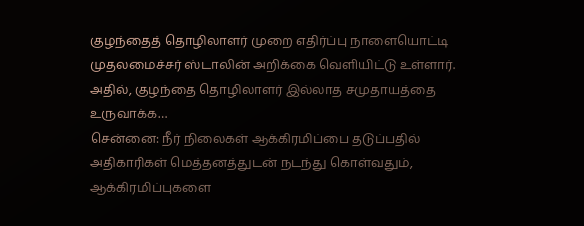குழந்தைத் தொழிலாளர் முறை எதிர்ப்பு நாளையொட்டி முதலமைச்சர் ஸ்டாலின் அறிக்கை வெளியிட்டு உள்ளார். அதில், குழந்தை தொழிலாளர் இல்லாத சமுதாயத்தை உருவாக்க…
சென்னை: நீர் நிலைகள் ஆக்கிரமிப்பை தடுப்பதில் அதிகாரிகள் மெத்தனத்துடன் நடந்து கொள்வதும், ஆக்கிரமிப்புகளை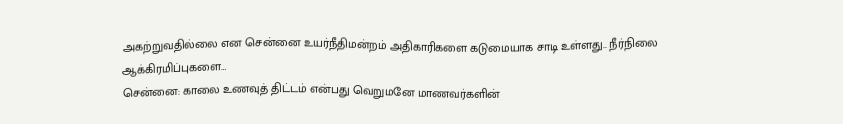அகற்றுவதில்லை என சென்னை உயர்நீதிமன்றம் அதிகாரிகளை கடுமையாக சாடி உள்ளது.. நீர்நிலை ஆக்கிரமிப்புகளை…
சென்னை: காலை உணவுத் திட்டம் என்பது வெறுமனே மாணவர்களின்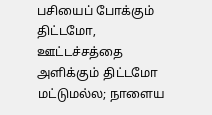பசியைப் போக்கும் திட்டமோ, ஊட்டச்சத்தை அளிக்கும் திட்டமோ மட்டுமல்ல; நாளைய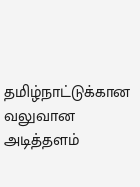தமிழ்நாட்டுக்கான வலுவான அடித்தளம்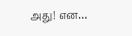அது! என…